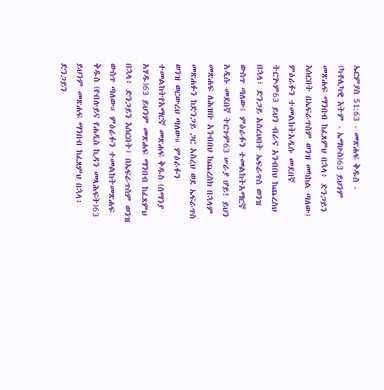ኤርምያስ 51:63 - መጽሐፍ ቅዱስ - (ካቶሊካዊ እትም - ኤማሁስ)63 ይህንም መጽሐፍ ማንበብ ከፈጸምህ በኋላ፥ ድንጋይን እሰርበት በኤፍራጥስም ወንዝ መካከል ጣለው፤ ምዕራፉን ተመልከትአዲሱ መደበኛ ትርጒም63 ይህን ብራና አንብበህ ከጨረስህ በኋላ፣ ድንጋይ አስረህበት ኤፍራጥስ ወንዝ ውስጥ ጣለው፤ ምዕራፉን ተመልከትአማርኛ አዲሱ መደበኛ ትርጉም63 ሠራያ ሆይ! ይህን መጽሐፍ ለሕዝቡ አንብበህ ከጨረስክ በኋላም መጽሐፉን ከድንጋይ ጋር አስረህ ወደ ኤፍራጥስ ወንዝ ወርውረህ ጣለው። ምዕራፉን ተመልከትየአማርኛ መጽሐፍ ቅዱስ (ሰማንያ አሃዱ)63 ይህንም መጽሐፍ ማንበብ ከፈጸምህ በኋላ፥ ድንጋይን እሰርበት፤ በኤፍራጥስም ወንዝ ውስጥ ጣለው። ምዕራፉን ተመልከትመጽሐፍ ቅዱስ (የብሉይና የሐዲስ ኪዳን መጻሕፍት)63 ይህንም መጽሐፍ ማንበብ ከፈጸምህ በኋላ፥ ድንጋይን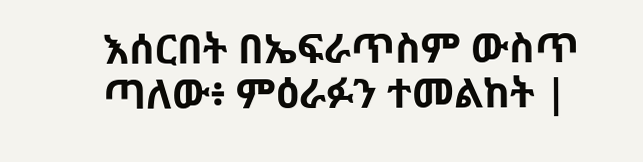እሰርበት በኤፍራጥስም ውስጥ ጣለው፥ ምዕራፉን ተመልከት |